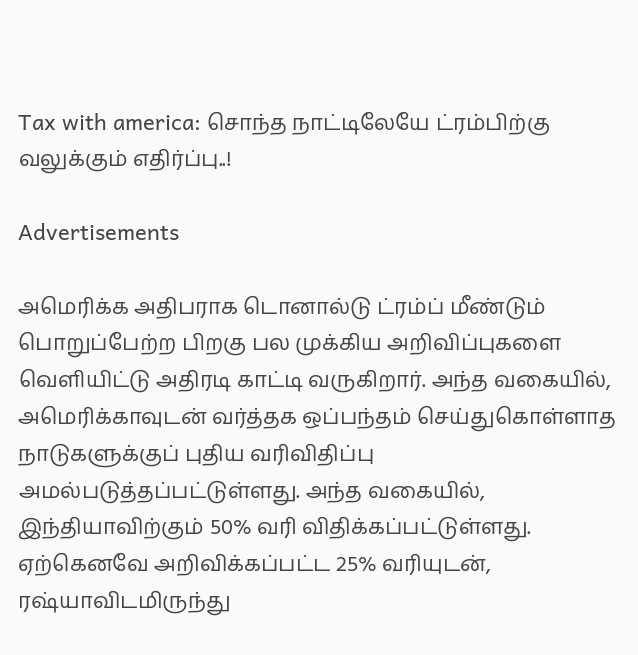Tax with america: சொந்த நாட்டிலேயே ட்ரம்பிற்கு வலுக்கும் எதிர்ப்பு..!

Advertisements

அமெரிக்க அதிபராக டொனால்டு ட்ரம்ப் மீண்டும் பொறுப்பேற்ற பிறகு பல முக்கிய அறிவிப்புகளை வெளியிட்டு அதிரடி காட்டி வருகிறார். அந்த வகையில், அமெரிக்காவுடன் வர்த்தக ஒப்பந்தம் செய்துகொள்ளாத நாடுகளுக்குப் புதிய வரிவிதிப்பு அமல்படுத்தப்பட்டுள்ளது. அந்த வகையில், இந்தியாவிற்கும் 50% வரி விதிக்கப்பட்டுள்ளது. ஏற்கெனவே அறிவிக்கப்பட்ட 25% வரியுடன், ரஷ்யாவிடமிருந்து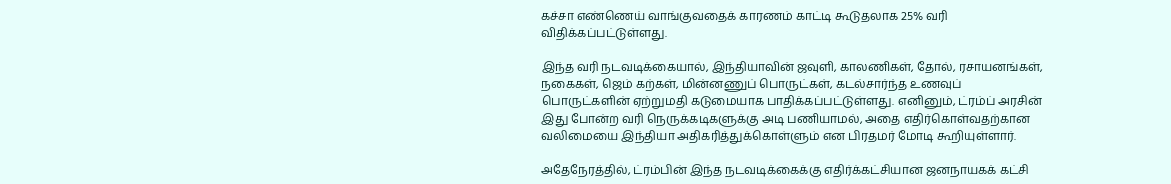கச்சா எண்ணெய் வாங்குவதைக் காரணம் காட்டி கூடுதலாக 25% வரி விதிக்கப்பட்டுள்ளது.

இந்த வரி நடவடிக்கையால், இந்தியாவின் ஜவுளி, காலணிகள், தோல், ரசாயனங்கள், நகைகள், ஜெம் கற்கள், மின்னணுப் பொருட்கள், கடல்சார்ந்த உணவுப் பொருட்களின் ஏற்றுமதி கடுமையாக பாதிக்கப்பட்டுள்ளது. எனினும், ட்ரம்ப் அரசின் இது போன்ற வரி நெருக்கடிகளுக்கு அடி பணியாமல், அதை எதிர்கொள்வதற்கான வலிமையை இந்தியா அதிகரித்துக்கொள்ளும் என பிரதமர் மோடி கூறியுள்ளார்.

அதேநேரத்தில், ட்ரம்பின் இந்த நடவடிக்கைக்கு எதிர்க்கட்சியான ஜனநாயகக் கட்சி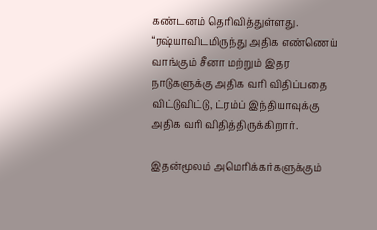கண்டனம் தெரிவித்துள்ளது. “ரஷ்யாவிடமிருந்து அதிக எண்ணெய் வாங்கும் சீனா மற்றும் இதர நாடுகளுக்கு அதிக வரி விதிப்பதை விட்டுவிட்டு, ட்ரம்ப் இந்தியாவுக்கு அதிக வரி விதித்திருக்கிறார்.

இதன்மூலம் அமெரிக்கர்களுக்கும்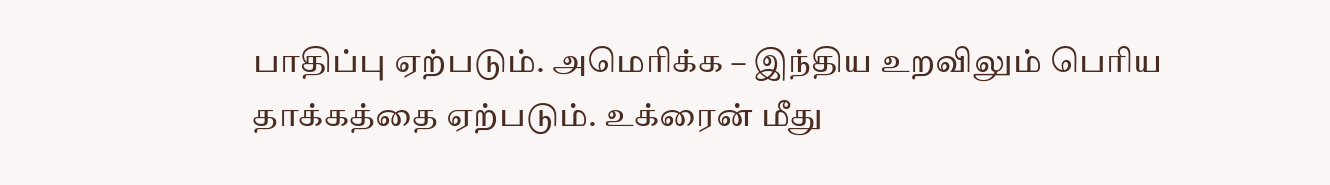பாதிப்பு ஏற்படும். அமெரிக்க – இந்திய உறவிலும் பெரிய தாக்கத்தை ஏற்படும். உக்ரைன் மீது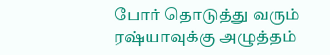போர் தொடுத்து வரும் ரஷ்யாவுக்கு அழுத்தம்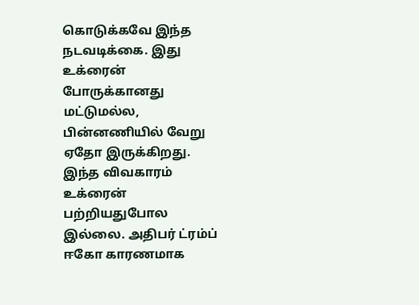கொடுக்கவே இந்த நடவடிக்கை. இது உக்ரைன் போருக்கானது மட்டுமல்ல, பின்னணியில் வேறு ஏதோ இருக்கிறது. இந்த விவகாரம் உக்ரைன் பற்றியதுபோல இல்லை. அதிபர் ட்ரம்ப் ஈகோ காரணமாக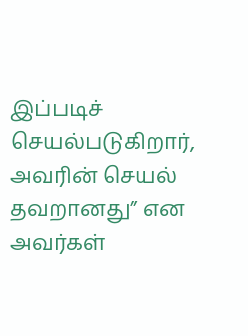இப்படிச் செயல்படுகிறார், அவரின் செயல் தவறானது” என அவர்கள்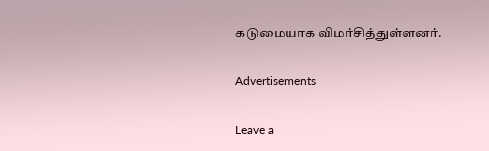கடுமையாக விமர்சித்துள்ளனர்.

Advertisements

Leave a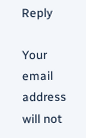Reply

Your email address will not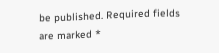be published. Required fields are marked *